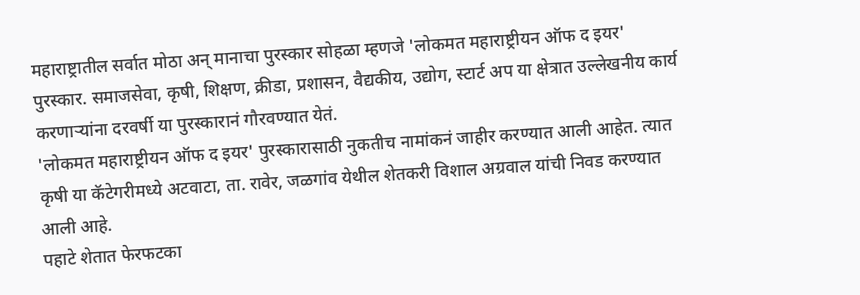महाराष्ट्रातील सर्वात मोठा अन् मानाचा पुरस्कार सोहळा म्हणजे 'लोकमत महाराष्ट्रीयन ऑफ द इयर' पुरस्कार. समाजसेवा, कृषी, शिक्षण, क्रीडा, प्रशासन, वैद्यकीय, उद्योग, स्टार्ट अप या क्षेत्रात उल्लेखनीय कार्य करणाऱ्यांना दरवर्षी या पुरस्कारानं गौरवण्यात येतं.
'लोकमत महाराष्ट्रीयन ऑफ द इयर' पुरस्कारासाठी नुकतीच नामांकनं जाहीर करण्यात आली आहेत. त्यात कृषी या कॅटेगरीमध्ये अटवाटा, ता. रावेर, जळगांव येथील शेतकरी विशाल अग्रवाल यांची निवड करण्यात आली आहे.
पहाटे शेतात फेरफटका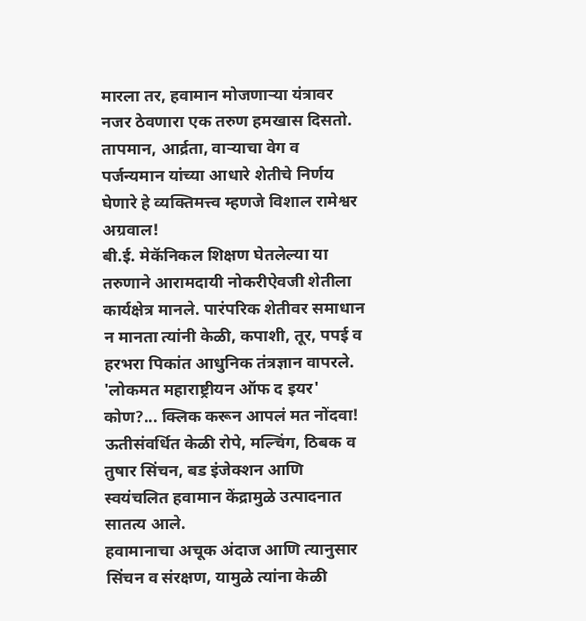मारला तर, हवामान मोजणाऱ्या यंत्रावर नजर ठेवणारा एक तरुण हमखास दिसतो. तापमान, आर्द्रता, वाऱ्याचा वेग व पर्जन्यमान यांच्या आधारे शेतीचे निर्णय घेणारे हे व्यक्तिमत्त्व म्हणजे विशाल रामेश्वर अग्रवाल!
बी.ई. मेकॅनिकल शिक्षण घेतलेल्या या तरुणाने आरामदायी नोकरीऐवजी शेतीला कार्यक्षेत्र मानले. पारंपरिक शेतीवर समाधान न मानता त्यांनी केळी, कपाशी, तूर, पपई व हरभरा पिकांत आधुनिक तंत्रज्ञान वापरले.
'लोकमत महाराष्ट्रीयन ऑफ द इयर' कोण?... क्लिक करून आपलं मत नोंदवा!
ऊतीसंवर्धित केळी रोपे, मल्चिंग, ठिबक व तुषार सिंचन, बड इंजेक्शन आणि स्वयंचलित हवामान केंद्रामुळे उत्पादनात सातत्य आले.
हवामानाचा अचूक अंदाज आणि त्यानुसार सिंचन व संरक्षण, यामुळे त्यांना केळी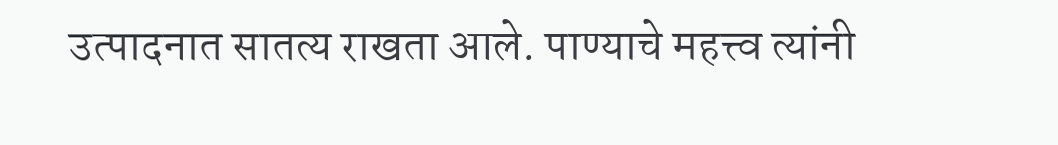उत्पादनात सातत्य राखता आले. पाण्याचे महत्त्व त्यांनी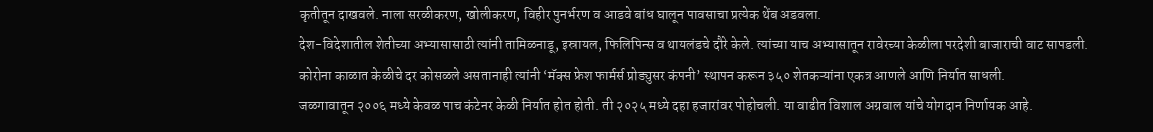कृतीतून दाखवले. नाला सरळीकरण, खोलीकरण, विहीर पुनर्भरण व आडवे बांध घालून पावसाचा प्रत्येक थेंब अडवला.
देश-विदेशातील शेतीच्या अभ्यासासाठी त्यांनी तामिळनाडू, इस्रायल, फिलिपिन्स व थायलंडचे दौरे केले. त्यांच्या याच अभ्यासातून रावेरच्या केळीला परदेशी बाजाराची वाट सापडली.
कोरोना काळात केळीचे दर कोसळले असतानाही त्यांनी ‘मॅक्स फ्रेश फार्मर्स प्रोड्युसर कंपनी’ स्थापन करून ३५० शेतकऱ्यांना एकत्र आणले आणि निर्यात साधली.
जळगावातून २००६ मध्ये केवळ पाच कंटेनर केळी निर्यात होत होती. ती २०२५ मध्ये दहा हजारांवर पोहोचली. या वाढीत विशाल अग्रवाल यांचे योगदान निर्णायक आहे.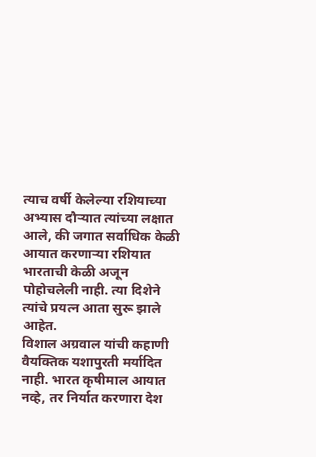त्याच वर्षी केलेल्या रशियाच्या अभ्यास दौऱ्यात त्यांच्या लक्षात आले, की जगात सर्वाधिक केळी आयात करणाऱ्या रशियात भारताची केळी अजून पोहोचलेली नाही. त्या दिशेने त्यांचे प्रयत्न आता सुरू झाले आहेत.
विशाल अग्रवाल यांची कहाणी वैयक्तिक यशापुरती मर्यादित नाही. भारत कृषीमाल आयात नव्हे, तर निर्यात करणारा देश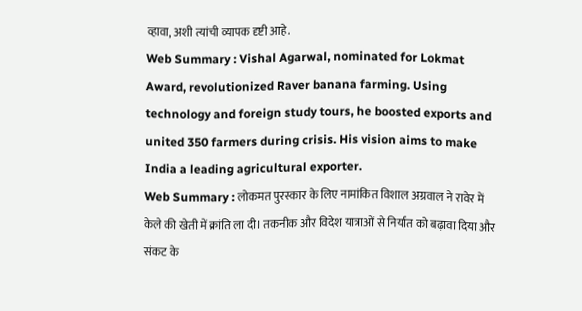व्हावा, अशी त्यांची व्यापक दृष्टी आहे.
Web Summary : Vishal Agarwal, nominated for Lokmat Award, revolutionized Raver banana farming. Using technology and foreign study tours, he boosted exports and united 350 farmers during crisis. His vision aims to make India a leading agricultural exporter.
Web Summary : लोकमत पुरस्कार के लिए नामांकित विशाल अग्रवाल ने रावेर में केले की खेती में क्रांति ला दी। तकनीक और विदेश यात्राओं से निर्यात को बढ़ावा दिया और संकट के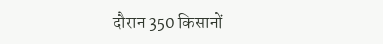दौरान 350 किसानों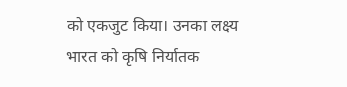को एकजुट किया। उनका लक्ष्य भारत को कृषि निर्यातक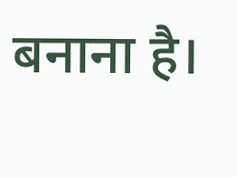बनाना है।